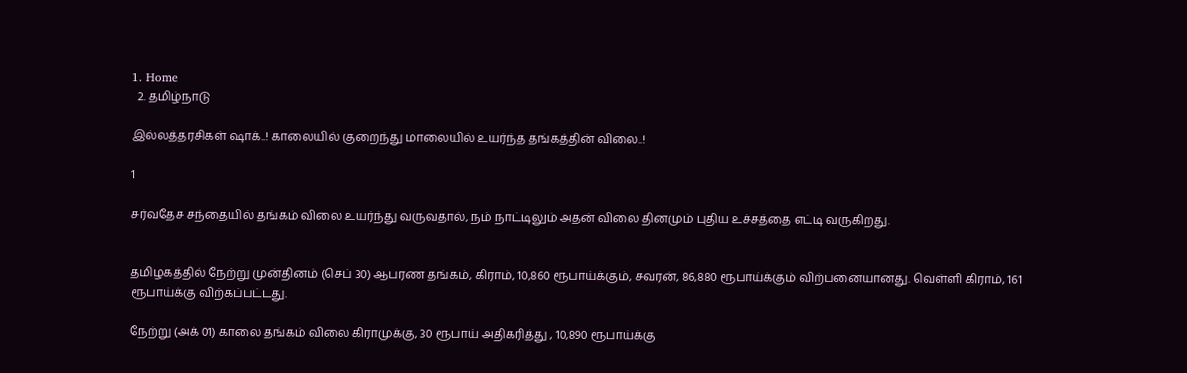1. Home
  2. தமிழ்நாடு

இல்லத்தரசிகள் ஷாக்..! காலையில் குறைந்து மாலையில் உயர்ந்த தங்கத்தின் விலை..!

1

சர்வதேச சந்தையில் தங்கம் விலை உயர்ந்து வருவதால், நம் நாட்டிலும் அதன் விலை தினமும் புதிய உச்சத்தை எட்டி வருகிறது.


தமிழகத்தில் நேற்று முன்தினம் (செப் 30) ஆபரண தங்கம், கிராம், 10,860 ரூபாய்க்கும், சவரன், 86,880 ரூபாய்க்கும் விற்பனையானது. வெள்ளி கிராம், 161 ரூபாய்க்கு விற்கப்பட்டது.

நேற்று (அக் 01) காலை தங்கம் விலை கிராமுக்கு, 30 ரூபாய் அதிகரித்து , 10,890 ரூபாய்க்கு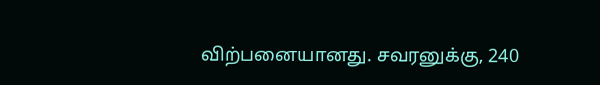விற்பனையானது. சவரனுக்கு, 240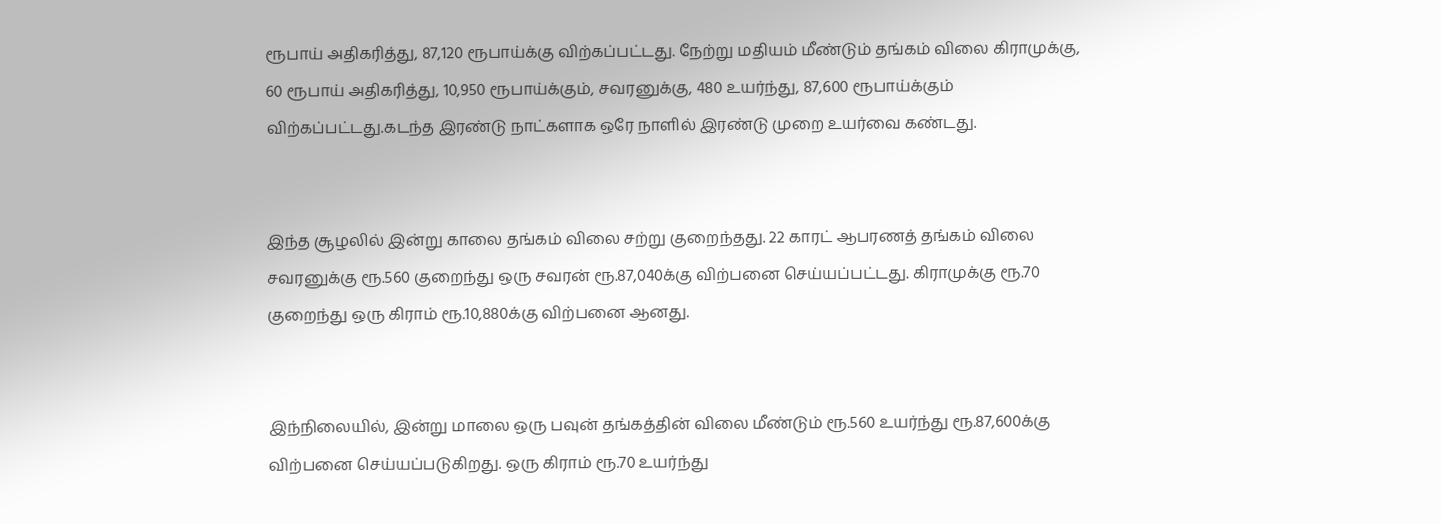ரூபாய் அதிகரித்து, 87,120 ரூபாய்க்கு விற்கப்பட்டது. நேற்று மதியம் மீண்டும் தங்கம் விலை கிராமுக்கு, 60 ரூபாய் அதிகரித்து, 10,950 ரூபாய்க்கும், சவரனுக்கு, 480 உயர்ந்து, 87,600 ரூபாய்க்கும் விற்கப்பட்டது.கடந்த இரண்டு நாட்களாக ஒரே நாளில் இரண்டு முறை உயர்வை கண்டது.


இந்த சூழலில் இன்று காலை தங்கம் விலை சற்று குறைந்தது. 22 காரட் ஆபரணத் தங்கம் விலை சவரனுக்கு ரூ.560 குறைந்து ஒரு சவரன் ரூ.87,040க்கு விற்பனை செய்யப்பட்டது. கிராமுக்கு ரூ.70 குறைந்து ஒரு கிராம் ரூ.10,880க்கு விற்பனை ஆனது.


இந்நிலையில், இன்று மாலை ஒரு பவுன் தங்கத்தின் விலை மீண்டும் ரூ.560 உயர்ந்து ரூ.87,600க்கு விற்பனை செய்யப்படுகிறது. ஒரு கிராம் ரூ.70 உயர்ந்து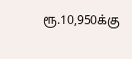ரூ.10,950க்கு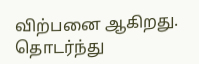விற்பனை ஆகிறது. தொடர்ந்து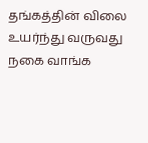தங்கத்தின் விலை உயர்ந்து வருவது நகை வாங்க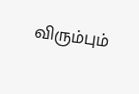விரும்பும்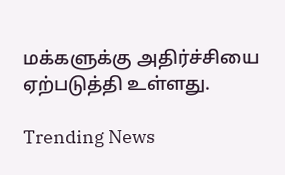மக்களுக்கு அதிர்ச்சியை ஏற்படுத்தி உள்ளது.

Trending News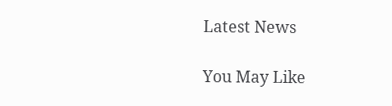Latest News

You May Like